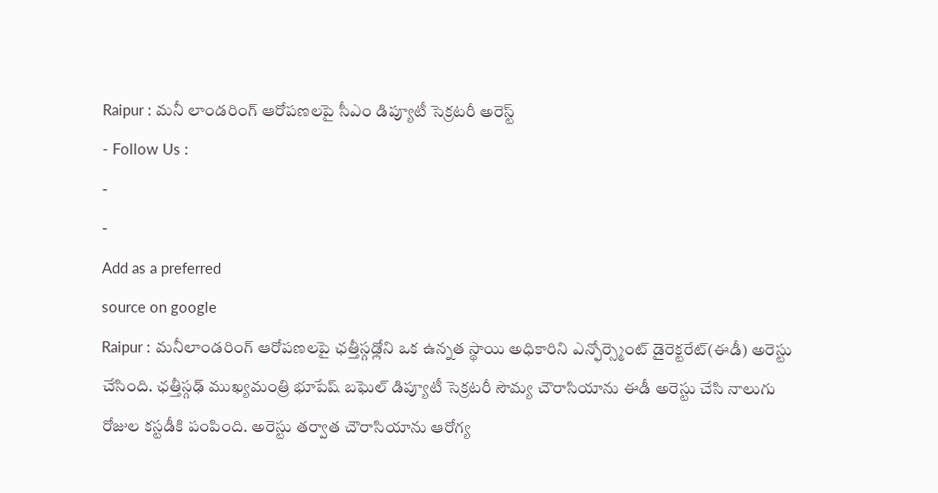Raipur : మనీ లాండరింగ్ ఆరోపణలపై సీఎం డిప్యూటీ సెక్రటరీ అరెస్ట్
- Follow Us :
-
-
Add as a preferred
source on google
Raipur : మనీలాండరింగ్ ఆరోపణలపై ఛత్తీస్గఢ్లోని ఒక ఉన్నత స్థాయి అధికారిని ఎన్ఫోర్స్మెంట్ డైరెక్టరేట్(ఈడీ) అరెస్టు చేసింది. ఛత్తీస్గఢ్ ముఖ్యమంత్రి భూపేష్ బఘెల్ డిప్యూటీ సెక్రటరీ సౌమ్య చౌరాసియాను ఈడీ అరెస్టు చేసి నాలుగు రోజుల కస్టడీకి పంపింది. అరెస్టు తర్వాత చౌరాసియాను ఆరోగ్య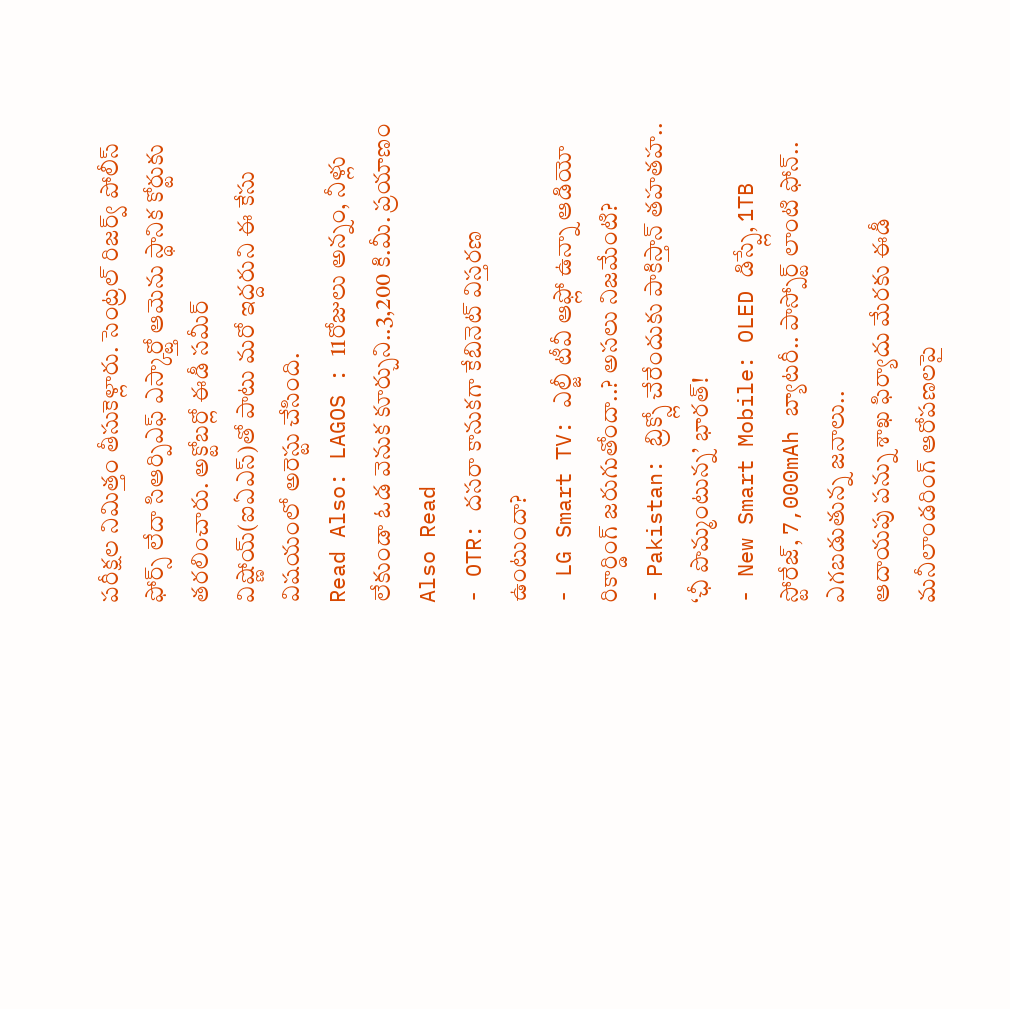పరీక్షల నిమిత్తం తీసుకెళ్లారు. సెంట్రల్ రిజర్వ్ పోలీస్ ఫోర్స్ లేదా సిఆర్పిఎఫ్ ఎస్కార్ట్తో ఆమెను స్థానిక కోర్టుకు తరలించారు. అక్టోబర్లో ఈడీ సమీర్ విష్ణోయ్(ఐఏఎస్)తో పాటు మరో ఇద్దరుని ఈ కేసు విషయంలో అరెస్టు చేసింది.
Read Also: LAGOS : 11రోజులు అన్నం, నీళ్లు లేకుండా ఓడ వెనుక కూర్చుని..3,200 కి.మీ. ప్రయాణం
Also Read
- OTR: దసరా కానుకగా కేబినెట్ విస్తరణ ఉంటుందా?
- LG Smart TV: ఎల్జీ టీవీ ఆఫ్లో ఉన్నా ఆడియో రికార్డింగ్ జరుగుతోందా..? అసలు నిజమేంటి?
- Pakistan: బ్రిక్స్లో చేరేందుకు పాకిస్తాన్ తహతహ.. ‘ఛీ పొమ్మంటున్న’ భారత్!
- New Smart Mobile: OLED డిస్ప్లే, 1TB స్టోరేజ్, 7,000mAh బ్యాటరీ.. పాస్పోర్ట్ లాంటి ఫోన్.. ఎగబడుతున్న జనాలు..
ఆదాయపు పన్ను శాఖ ఫిర్యాదు మేరకు ఈడీ మనీలాండరింగ్ ఆరోపణలపై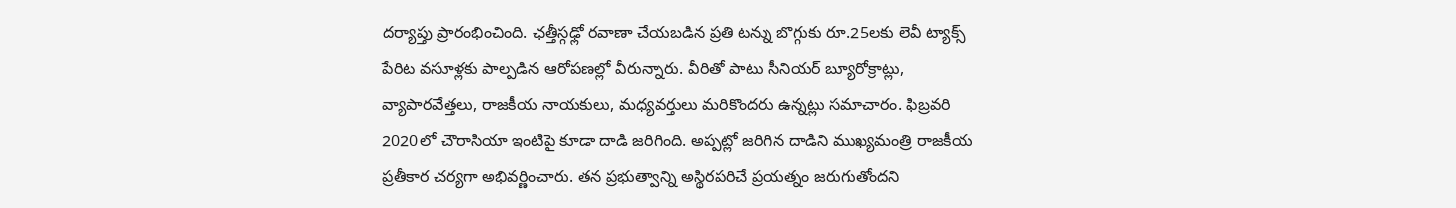దర్యాప్తు ప్రారంభించింది. ఛత్తీస్గఢ్లో రవాణా చేయబడిన ప్రతి టన్ను బొగ్గుకు రూ.25లకు లెవీ ట్యాక్స్ పేరిట వసూళ్లకు పాల్పడిన ఆరోపణల్లో వీరున్నారు. వీరితో పాటు సీనియర్ బ్యూరోక్రాట్లు, వ్యాపారవేత్తలు, రాజకీయ నాయకులు, మధ్యవర్తులు మరికొందరు ఉన్నట్లు సమాచారం. ఫిబ్రవరి 2020లో చౌరాసియా ఇంటిపై కూడా దాడి జరిగింది. అప్పట్లో జరిగిన దాడిని ముఖ్యమంత్రి రాజకీయ ప్రతీకార చర్యగా అభివర్ణించారు. తన ప్రభుత్వాన్ని అస్థిరపరిచే ప్రయత్నం జరుగుతోందని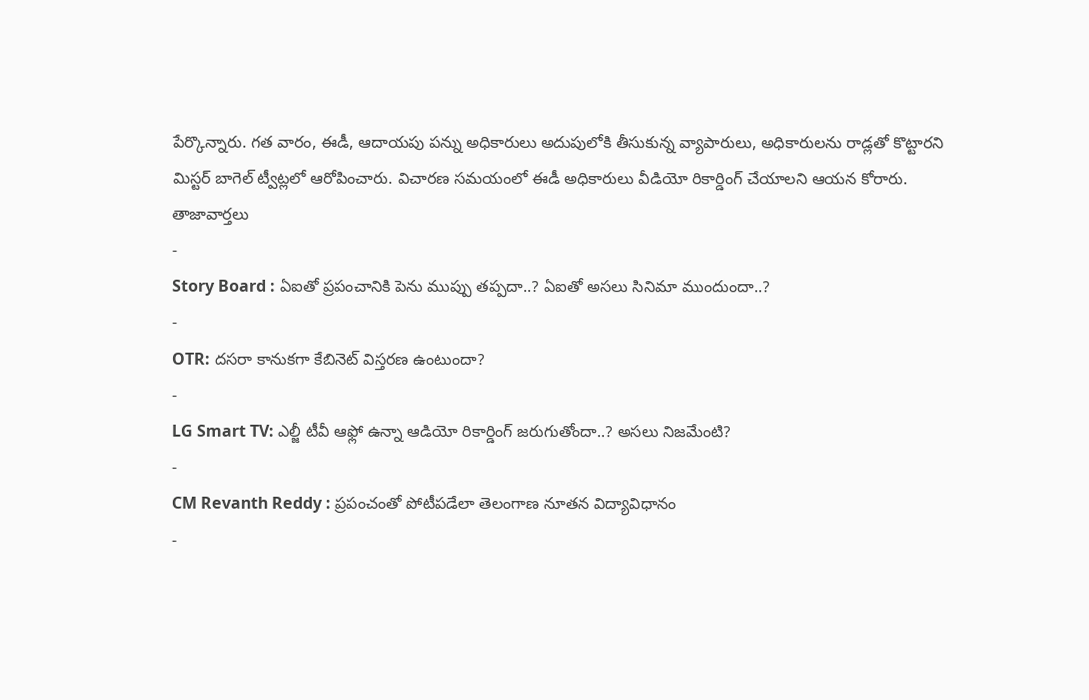పేర్కొన్నారు. గత వారం, ఈడీ, ఆదాయపు పన్ను అధికారులు అదుపులోకి తీసుకున్న వ్యాపారులు, అధికారులను రాడ్లతో కొట్టారని మిస్టర్ బాగెల్ ట్వీట్లలో ఆరోపించారు. విచారణ సమయంలో ఈడీ అధికారులు వీడియో రికార్డింగ్ చేయాలని ఆయన కోరారు.
తాజావార్తలు
-
Story Board : ఏఐతో ప్రపంచానికి పెను ముప్పు తప్పదా..? ఏఐతో అసలు సినిమా ముందుందా..?
-
OTR: దసరా కానుకగా కేబినెట్ విస్తరణ ఉంటుందా?
-
LG Smart TV: ఎల్జీ టీవీ ఆఫ్లో ఉన్నా ఆడియో రికార్డింగ్ జరుగుతోందా..? అసలు నిజమేంటి?
-
CM Revanth Reddy : ప్రపంచంతో పోటీపడేలా తెలంగాణ నూతన విద్యావిధానం
-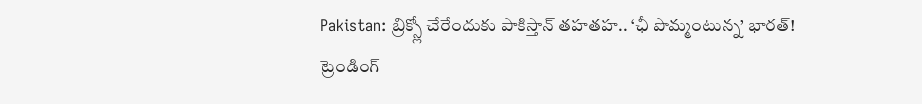Pakistan: బ్రిక్స్లో చేరేందుకు పాకిస్తాన్ తహతహ.. ‘ఛీ పొమ్మంటున్న’ భారత్!
ట్రెండింగ్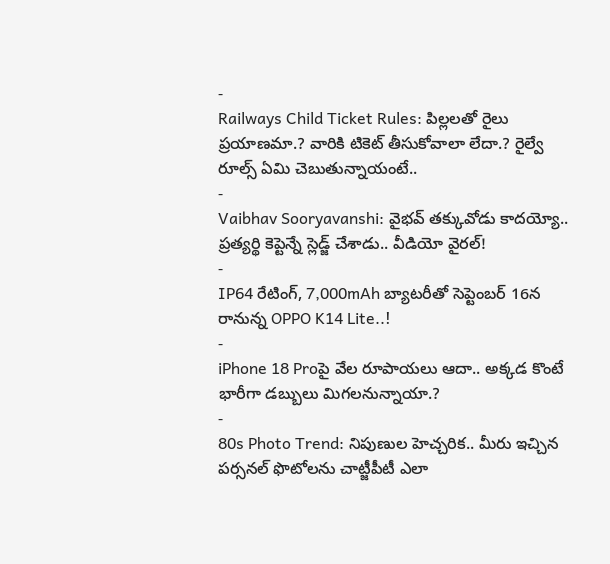-
Railways Child Ticket Rules: పిల్లలతో రైలు ప్రయాణమా.? వారికి టికెట్ తీసుకోవాలా లేదా.? రైల్వే రూల్స్ ఏమి చెబుతున్నాయంటే..
-
Vaibhav Sooryavanshi: వైభవ్ తక్కువోడు కాదయ్యో.. ప్రత్యర్థి కెప్టెన్నే స్లెడ్జ్ చేశాడు.. వీడియో వైరల్!
-
IP64 రేటింగ్, 7,000mAh బ్యాటరీతో సెప్టెంబర్ 16న రానున్న OPPO K14 Lite..!
-
iPhone 18 Proపై వేల రూపాయలు ఆదా.. అక్కడ కొంటే భారీగా డబ్బులు మిగలనున్నాయా.?
-
80s Photo Trend: నిపుణుల హెచ్చరిక.. మీరు ఇచ్చిన పర్సనల్ ఫొటోలను చాట్జీపీటీ ఎలా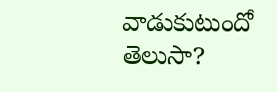వాడుకుటుందో తెలుసా?